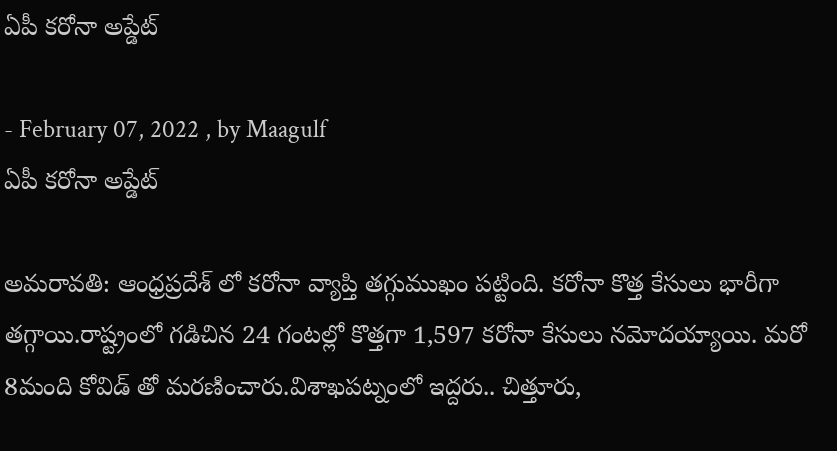ఏపీ కరోనా అప్డేట్

- February 07, 2022 , by Maagulf
ఏపీ కరోనా అప్డేట్

అమరావతి: ఆంధ్రప్రదేశ్ లో కరోనా వ్యాప్తి తగ్గుముఖం పట్టింది. కరోనా కొత్త కేసులు భారీగా తగ్గాయి.రాష్ట్రంలో గడిచిన 24 గంటల్లో కొత్తగా 1,597 కరోనా కేసులు నమోదయ్యాయి. మరో 8మంది కోవిడ్ తో మరణించారు.విశాఖపట్నంలో ఇద్దరు.. చిత్తూరు,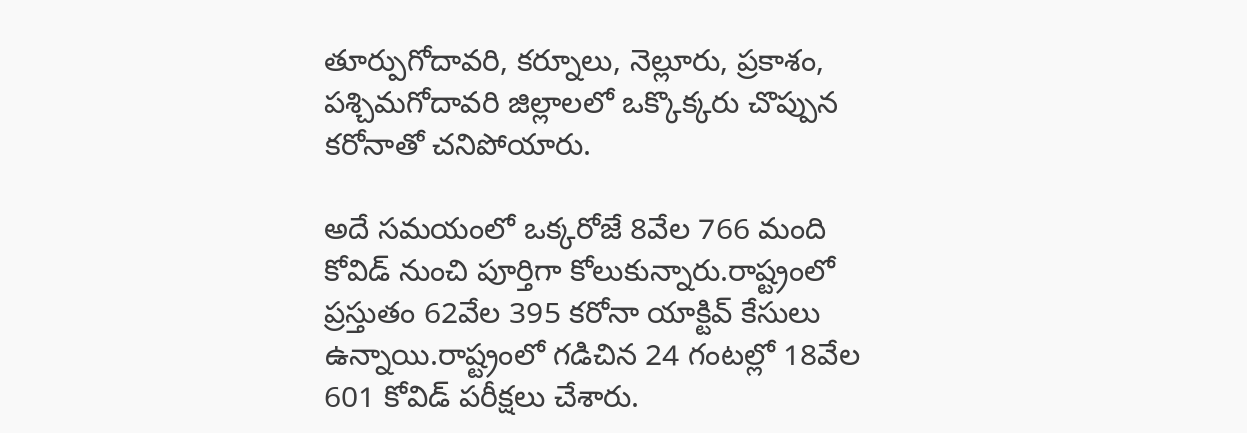తూర్పుగోదావరి, కర్నూలు, నెల్లూరు, ప్రకాశం, పశ్చిమగోదావరి జిల్లాలలో ఒక్కొక్కరు చొప్పున కరోనాతో చనిపోయారు.

అదే సమయంలో ఒక్కరోజే 8వేల 766 మంది కోవిడ్ నుంచి పూర్తిగా కోలుకున్నారు.రాష్ట్రంలో ప్రస్తుతం 62వేల 395 కరోనా యాక్టివ్ కేసులు ఉన్నాయి.రాష్ట్రంలో గడిచిన 24 గంటల్లో 18వేల 601 కోవిడ్ పరీక్షలు చేశారు.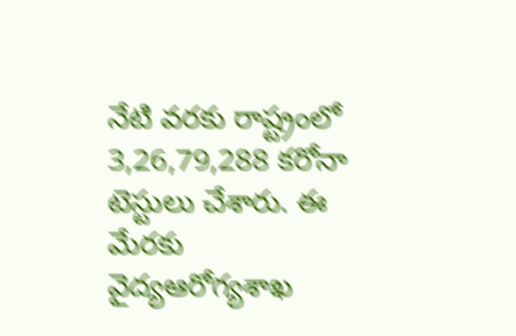నేటి వరకు రాష్ట్రంలో 3,26,79,288 కరోనా టెస్టులు చేశారు. ఈ మేరకు వైద్యఆరోగ్యశాఖ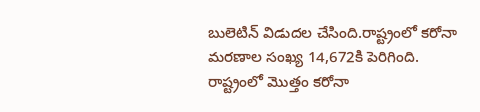బులెటిన్ విడుదల చేసింది.రాష్ట్రంలో కరోనా మరణాల సంఖ్య 14,672కి పెరిగింది. రాష్ట్రంలో మొత్తం కరోనా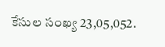కేసుల సంఖ్య 23,05,052.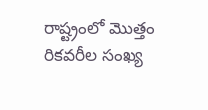రాష్ట్రంలో మొత్తం రికవరీల సంఖ్య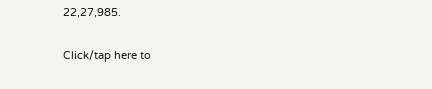22,27,985.

Click/tap here to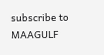subscribe to MAAGULF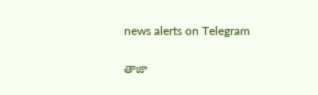news alerts on Telegram

తాజా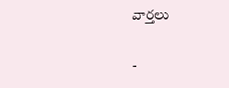వార్తలు

-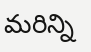మరిన్ని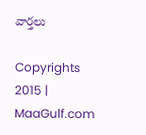వార్తలు

Copyrights 2015 | MaaGulf.com